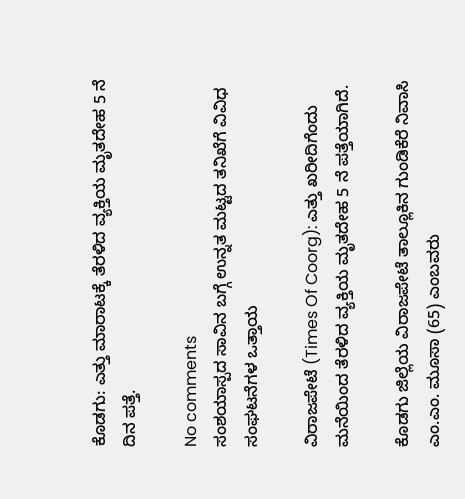ಕೊಡಗು: ಎತ್ತು ಮಾರಾಟಕ್ಕೆ ತೆರಳಿದ ವ್ಯಕ್ತಿಯ ಮೃತದೇಹ 5 ನೆ ದಿನ ಪತ್ತೆ.

No comments
ಸಂಶಯಾಸ್ಪದ ಸಾವಿನ ಬಗ್ಗೆ ಉನ್ನತ ಮಟ್ಟದ ತನಿಖೆಗೆ ವಿವಿಧ ಸಂಘಟನೆಗಳ ಒತ್ತಾಯ

ವಿರಾಜಪೇಟೆ (Times Of Coorg): ಎತ್ತು ಖರೀದಿಗೆಂದು ಮನೆಯಿಂದ ತೆರಳಿದ ವ್ಯಕ್ತಿಯ ಮೃತದೇಹ 5 ನೆ ಪತ್ತೆಯಾಗಿದೆ.

ಕೊಡಗು ಜಿಲ್ಲೆಯ ವಿರಾಜಪೇಟೆ ತಾಲ್ಲೂಕಿನ ಗುಂಡಿಕೆರೆ ನಿವಾಸಿ ಎಂ.ಎಂ. ಮೂಸಾ (65) ಎಂಬವರು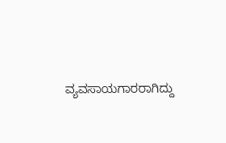ವ್ಯವಸಾಯಗಾರರಾಗಿದ್ದು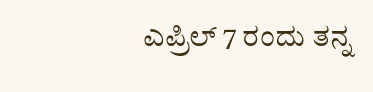ಎಪ್ರಿಲ್ ‌7 ರಂದು ತನ್ನ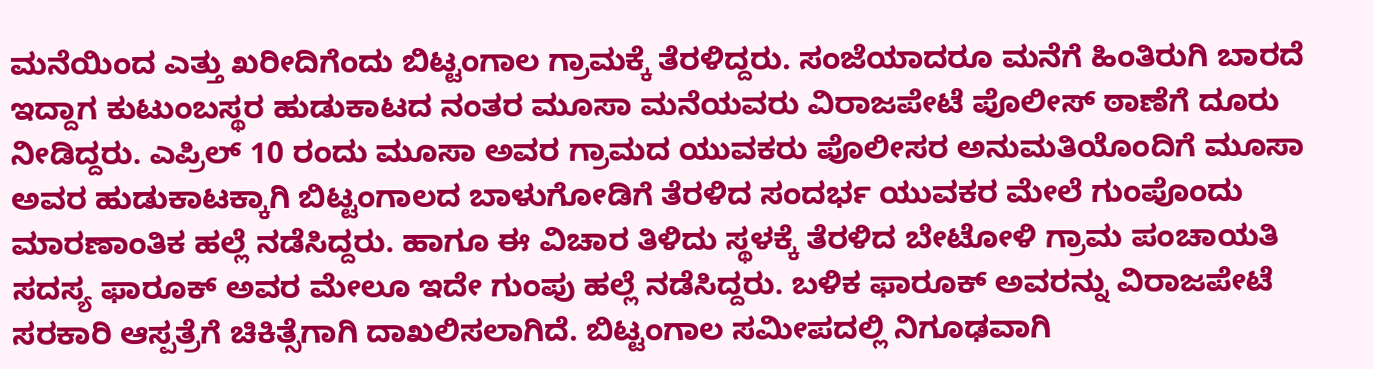ಮನೆಯಿಂದ ಎತ್ತು ಖರೀದಿಗೆಂದು ಬಿಟ್ಟಂಗಾಲ ಗ್ರಾಮಕ್ಕೆ ತೆರಳಿದ್ದರು. ಸಂಜೆಯಾದರೂ ಮನೆಗೆ ಹಿಂತಿರುಗಿ ಬಾರದೆ ಇದ್ದಾಗ ಕುಟುಂಬಸ್ಥರ ಹುಡುಕಾಟದ ನಂತರ ಮೂಸಾ ಮನೆಯವರು ವಿರಾಜಪೇಟೆ ಪೊಲೀಸ್ ಠಾಣೆಗೆ ದೂರು ನೀಡಿದ್ದರು. ಎಪ್ರಿಲ್ 10 ರಂದು ಮೂಸಾ ಅವರ ಗ್ರಾಮದ ಯುವಕರು ಪೊಲೀಸರ ಅನುಮತಿಯೊಂದಿಗೆ ಮೂಸಾ ಅವರ ಹುಡುಕಾಟಕ್ಕಾಗಿ ಬಿಟ್ಟಂಗಾಲದ ಬಾಳುಗೋಡಿಗೆ ತೆರಳಿದ ಸಂದರ್ಭ ಯುವಕರ ಮೇಲೆ ಗುಂಪೊಂದು ಮಾರಣಾಂತಿಕ ಹಲ್ಲೆ ನಡೆಸಿದ್ದರು. ಹಾಗೂ ಈ ವಿಚಾರ ತಿಳಿದು ಸ್ಥಳಕ್ಕೆ ತೆರಳಿದ ಬೇಟೋಳಿ‌ ಗ್ರಾಮ ಪಂಚಾಯತಿ ಸದಸ್ಯ ಫಾರೂಕ್ ಅವರ ಮೇಲೂ ಇದೇ ಗುಂಪು ಹಲ್ಲೆ ನಡೆಸಿದ್ದರು. ಬಳಿಕ ಫಾರೂಕ್ ಅವರನ್ನು ವಿರಾಜಪೇಟೆ ಸರಕಾರಿ ಆಸ್ಪತ್ರೆಗೆ ಚಿಕಿತ್ಸೆಗಾಗಿ ದಾಖಲಿಸಲಾಗಿದೆ. ಬಿಟ್ಟಂಗಾಲ ಸಮೀಪದಲ್ಲಿ ನಿಗೂಢವಾಗಿ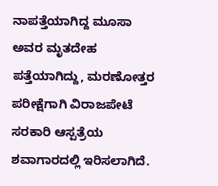ನಾಪತ್ತೆಯಾಗಿದ್ದ ಮೂಸಾ ಅವರ ಮೃತದೇಹ‌ ಪತ್ತೆಯಾಗಿದ್ದು, ಮರಣೋತ್ತರ ಪರೀಕ್ಷೆಗಾಗಿ ವಿರಾಜಪೇಟೆ ಸರಕಾರಿ ಆಸ್ಪತ್ರೆಯ ಶವಾಗಾರದಲ್ಲಿ ಇರಿಸಲಾಗಿದೆ.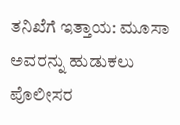ತನಿಖೆಗೆ ಇತ್ತಾಯ: ಮೂಸಾ ಅವರನ್ನು ಹುಡುಕಲು ಪೊಲೀಸರ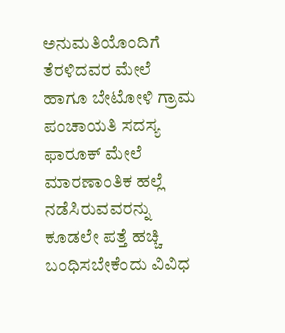ಅನುಮತಿಯೊಂದಿಗೆ ತೆರಳಿದವರ ಮೇಲೆ ಹಾಗೂ ಬೇಟೋಳಿ ಗ್ರಾಮ ಪಂಚಾಯತಿ ಸದಸ್ಯ ಫಾರೂಕ್ ಮೇಲೆ ಮಾರಣಾಂತಿಕ ಹಲ್ಲೆ ನಡೆಸಿರುವವರನ್ನು ಕೂಡಲೇ ಪತ್ತೆ ಹಚ್ಚಿ ಬಂಧಿಸಬೇಕೆಂದು ವಿವಿಧ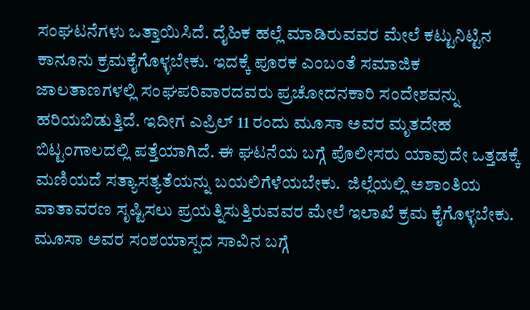ಸಂಘಟನೆಗಳು ಒತ್ತಾಯಿಸಿದೆ. ದೈಹಿಕ ಹಲ್ಲೆ ಮಾಡಿರುವವರ ಮೇಲೆ ಕಟ್ಟುನಿಟ್ಟಿನ ಕಾನೂನು ಕ್ರಮಕೈಗೊಳ್ಳಬೇಕು. ಇದಕ್ಕೆ ಪೂರಕ ಎಂಬಂತೆ ಸಮಾಜಿಕ ಜಾಲತಾಣಗಳಲ್ಲಿ ಸಂಘಪರಿವಾರದವರು ಪ್ರಚೋದನಕಾರಿ ಸಂದೇಶವನ್ನು ಹರಿಯಬಿಡುತ್ತಿದೆ. ಇದೀಗ ಎಪ್ರಿಲ್ 11 ರಂದು ಮೂಸಾ ಅವರ ಮೃತದೇಹ‌ ಬಿಟ್ಟಂಗಾಲದಲ್ಲಿ ಪತ್ತೆಯಾಗಿದೆ. ಈ ಘಟನೆಯ ಬಗ್ಗೆ ಪೊಲೀಸರು ಯಾವುದೇ ಒತ್ತಡಕ್ಕೆ ಮಣಿಯದೆ ಸತ್ಯಾಸತ್ಯತೆಯನ್ನು ಬಯಲಿಗೆಳೆಯಬೇಕು.  ಜಿಲ್ಲೆಯಲ್ಲಿ ಅಶಾಂತಿಯ ವಾತಾವರಣ ಸೃಷ್ಟಿಸಲು ಪ್ರಯತ್ನಿಸುತ್ತಿರುವವರ ಮೇಲೆ ಇಲಾಖೆ ಕ್ರಮ ಕೈಗೊಳ್ಳಬೇಕು. ಮೂಸಾ ಅವರ ಸಂಶಯಾಸ್ಪದ ಸಾವಿನ ಬಗ್ಗೆ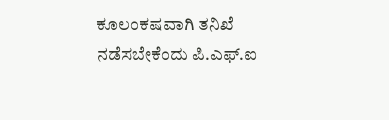ಕೂಲಂಕಷವಾಗಿ ತನಿಖೆ ನಡೆಸಬೇಕೆಂದು ಪಿ.ಎಫ್.ಐ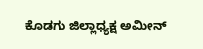ಕೊಡಗು ಜಿಲ್ಲಾಧ್ಯಕ್ಷ ಅಮೀನ್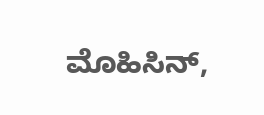ಮೊಹಿಸಿನ್,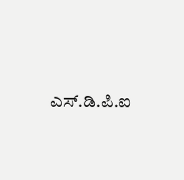ಎಸ್.ಡಿ.ಪಿ.ಐ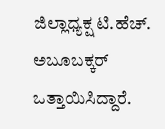ಜಿಲ್ಲಾಧ್ಯಕ್ಷ ಟಿ.ಹೆಚ್. ಅಬೂಬಕ್ಕರ್ ಒತ್ತಾಯಿಸಿದ್ದಾರೆ.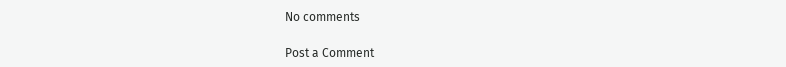No comments

Post a Comment